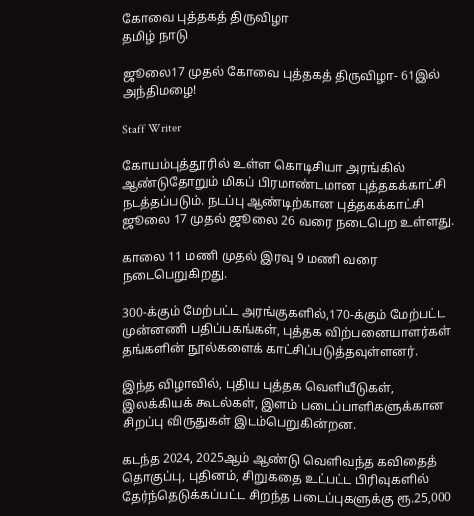கோவை புத்தகத் திருவிழா
தமிழ் நாடு

ஜூலை17 முதல் கோவை புத்தகத் திருவிழா- 61இல் அந்திமழை!

Staff Writer

கோயம்புத்தூரில் உள்ள கொடிசியா அரங்கில் ஆண்டுதோறும் மிகப் பிரமாண்டமான புத்தகக்காட்சி நடத்தப்படும். நடப்பு ஆண்டிற்கான புத்தகக்காட்சி ஜூலை 17 முதல் ஜூலை 26 வரை நடைபெற உள்ளது.

காலை 11 மணி முதல் இரவு 9 மணி வரை நடைபெறுகிறது.

300-க்கும் மேற்பட்ட அரங்குகளில்,170-க்கும் மேற்பட்ட முன்னணி பதிப்பகங்கள், புத்தக விற்பனையாளர்கள் தங்களின் நூல்களைக் காட்சிப்படுத்தவுள்ளனர்.

இந்த விழாவில், புதிய புத்தக வெளியீடுகள், இலக்கியக் கூடல்கள், இளம் படைப்பாளிகளுக்கான சிறப்பு விருதுகள் இடம்பெறுகின்றன.

கடந்த 2024, 2025ஆம் ஆண்டு வெளிவந்த கவிதைத் தொகுப்பு, புதினம், சிறுகதை உட்பட்ட பிரிவுகளில் தேர்ந்தெடுக்கப்பட்ட சிறந்த படைப்புகளுக்கு ரூ.25,000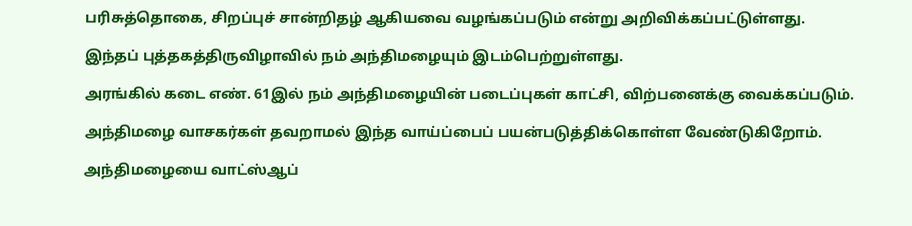பரிசுத்தொகை, சிறப்புச் சான்றிதழ் ஆகியவை வழங்கப்படும் என்று அறிவிக்கப்பட்டுள்ளது.

இந்தப் புத்தகத்திருவிழாவில் நம் அந்திமழையும் இடம்பெற்றுள்ளது.

அரங்கில் கடை எண். 61இல் நம் அந்திமழையின் படைப்புகள் காட்சி, விற்பனைக்கு வைக்கப்படும்.

அந்திமழை வாசகர்கள் தவறாமல் இந்த வாய்ப்பைப் பயன்படுத்திக்கொள்ள வேண்டுகிறோம்.

அந்திமழையை வாட்ஸ்ஆப்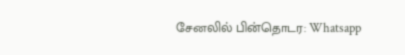சேனலில் பின்தொடர: Whatsapp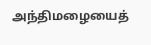அந்திமழையைத்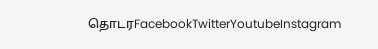தொடரFacebookTwitterYoutubeInstagram